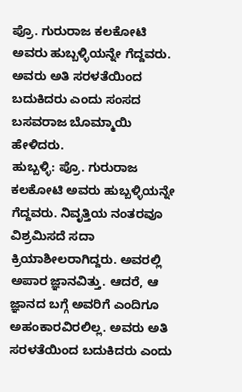ಪ್ರೊ. ಗುರುರಾಜ ಕಲಕೋಟಿ ಅವರು ಹುಬ್ಬಳ್ಳಿಯನ್ನೇ ಗೆದ್ದವರು. ಅವರು ಅತಿ ಸರಳತೆಯಿಂದ ಬದುಕಿದರು ಎಂದು ಸಂಸದ ಬಸವರಾಜ ಬೊಮ್ಮಾಯಿ ಹೇಳಿದರು.
ಹುಬ್ಬಳ್ಳಿ: ಪ್ರೊ. ಗುರುರಾಜ ಕಲಕೋಟಿ ಅವರು ಹುಬ್ಬಳ್ಳಿಯನ್ನೇ ಗೆದ್ದವರು. ನಿವೃತ್ತಿಯ ನಂತರವೂ ವಿಶ್ರಮಿಸದೆ ಸದಾ ಕ್ರಿಯಾಶೀಲರಾಗಿದ್ದರು. ಅವರಲ್ಲಿ ಅಪಾರ ಜ್ಞಾನವಿತ್ತು. ಆದರೆ, ಆ ಜ್ಞಾನದ ಬಗ್ಗೆ ಅವರಿಗೆ ಎಂದಿಗೂ ಅಹಂಕಾರವಿರಲಿಲ್ಲ. ಅವರು ಅತಿ ಸರಳತೆಯಿಂದ ಬದುಕಿದರು ಎಂದು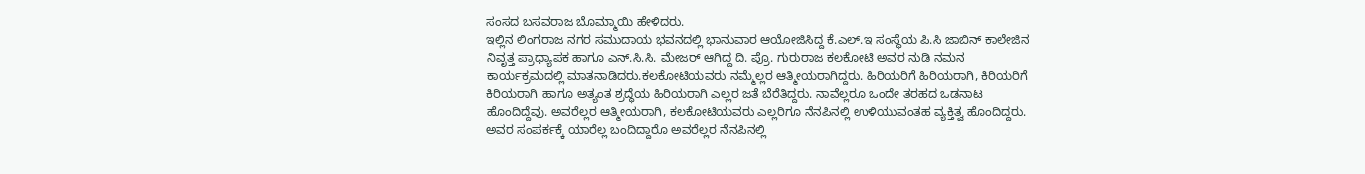ಸಂಸದ ಬಸವರಾಜ ಬೊಮ್ಮಾಯಿ ಹೇಳಿದರು.
ಇಲ್ಲಿನ ಲಿಂಗರಾಜ ನಗರ ಸಮುದಾಯ ಭವನದಲ್ಲಿ ಭಾನುವಾರ ಆಯೋಜಿಸಿದ್ದ ಕೆ.ಎಲ್.ಇ ಸಂಸ್ಥೆಯ ಪಿ.ಸಿ ಜಾಬಿನ್ ಕಾಲೇಜಿನ ನಿವೃತ್ತ ಪ್ರಾಧ್ಯಾಪಕ ಹಾಗೂ ಎನ್.ಸಿ.ಸಿ. ಮೇಜರ್ ಆಗಿದ್ದ ದಿ. ಪ್ರೊ. ಗುರುರಾಜ ಕಲಕೋಟಿ ಅವರ ನುಡಿ ನಮನ ಕಾರ್ಯಕ್ರಮದಲ್ಲಿ ಮಾತನಾಡಿದರು.ಕಲಕೋಟಿಯವರು ನಮ್ಮೆಲ್ಲರ ಆತ್ಮೀಯರಾಗಿದ್ದರು. ಹಿರಿಯರಿಗೆ ಹಿರಿಯರಾಗಿ, ಕಿರಿಯರಿಗೆ ಕಿರಿಯರಾಗಿ ಹಾಗೂ ಅತ್ಯಂತ ಶ್ರದ್ಧೆಯ ಹಿರಿಯರಾಗಿ ಎಲ್ಲರ ಜತೆ ಬೆರೆತಿದ್ದರು. ನಾವೆಲ್ಲರೂ ಒಂದೇ ತರಹದ ಒಡನಾಟ ಹೊಂದಿದ್ದೆವು. ಅವರೆಲ್ಲರ ಆತ್ಮೀಯರಾಗಿ, ಕಲಕೋಟಿಯವರು ಎಲ್ಲರಿಗೂ ನೆನಪಿನಲ್ಲಿ ಉಳಿಯುವಂತಹ ವ್ಯಕ್ತಿತ್ವ ಹೊಂದಿದ್ದರು. ಅವರ ಸಂಪರ್ಕಕ್ಕೆ ಯಾರೆಲ್ಲ ಬಂದಿದ್ದಾರೊ ಅವರೆಲ್ಲರ ನೆನಪಿನಲ್ಲಿ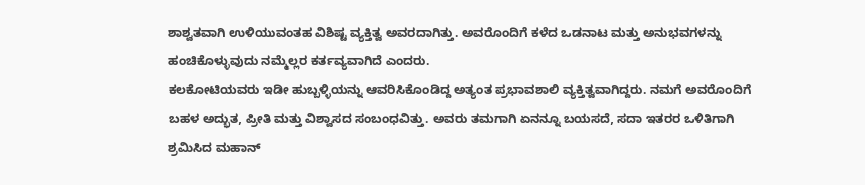ಶಾಶ್ವತವಾಗಿ ಉಳಿಯುವಂತಹ ವಿಶಿಷ್ಟ ವ್ಯಕ್ತಿತ್ವ ಅವರದಾಗಿತ್ತು. ಅವರೊಂದಿಗೆ ಕಳೆದ ಒಡನಾಟ ಮತ್ತು ಅನುಭವಗಳನ್ನು ಹಂಚಿಕೊಳ್ಳುವುದು ನಮ್ಮೆಲ್ಲರ ಕರ್ತವ್ಯವಾಗಿದೆ ಎಂದರು.
ಕಲಕೋಟಿಯವರು ಇಡೀ ಹುಬ್ಬಳ್ಳಿಯನ್ನು ಆವರಿಸಿಕೊಂಡಿದ್ದ ಅತ್ಯಂತ ಪ್ರಭಾವಶಾಲಿ ವ್ಯಕ್ತಿತ್ವವಾಗಿದ್ದರು. ನಮಗೆ ಅವರೊಂದಿಗೆ ಬಹಳ ಅದ್ಭುತ, ಪ್ರೀತಿ ಮತ್ತು ವಿಶ್ವಾಸದ ಸಂಬಂಧವಿತ್ತು. ಅವರು ತಮಗಾಗಿ ಏನನ್ನೂ ಬಯಸದೆ, ಸದಾ ಇತರರ ಒಳಿತಿಗಾಗಿ ಶ್ರಮಿಸಿದ ಮಹಾನ್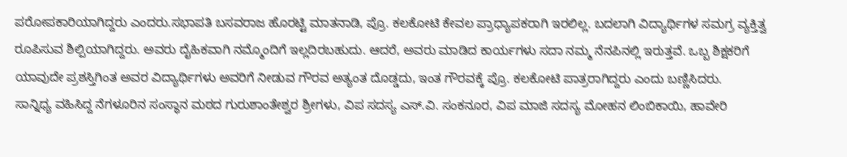ಪರೋಪಕಾರಿಯಾಗಿದ್ದರು ಎಂದರು.ಸಭಾಪತಿ ಬಸವರಾಜ ಹೊರಟ್ಟಿ ಮಾತನಾಡಿ, ಪ್ರೊ. ಕಲಕೋಟಿ ಕೇವಲ ಪ್ರಾಧ್ಯಾಪಕರಾಗಿ ಇರಲಿಲ್ಲ. ಬದಲಾಗಿ ವಿದ್ಯಾರ್ಥಿಗಳ ಸಮಗ್ರ ವ್ಯಕ್ತಿತ್ವ ರೂಪಿಸುವ ಶಿಲ್ಪಿಯಾಗಿದ್ದರು. ಅವರು ದೈಹಿಕವಾಗಿ ನಮ್ಮೊಂದಿಗೆ ಇಲ್ಲದಿರಬಹುದು. ಆದರೆ, ಅವರು ಮಾಡಿದ ಕಾರ್ಯಗಳು ಸದಾ ನಮ್ಮ ನೆನಪಿನಲ್ಲಿ ಇರುತ್ತವೆ. ಒಬ್ಬ ಶಿಕ್ಷಕರಿಗೆ ಯಾವುದೇ ಪ್ರಶಸ್ತಿಗಿಂತ ಅವರ ವಿದ್ಯಾರ್ಥಿಗಳು ಅವರಿಗೆ ನೀಡುವ ಗೌರವ ಅತ್ಯಂತ ದೊಡ್ಡದು, ಇಂತ ಗೌರವಕ್ಕೆ ಪ್ರೊ. ಕಲಕೋಟಿ ಪಾತ್ರರಾಗಿದ್ದರು ಎಂದು ಬಣ್ಣಿಸಿದರು.
ಸಾನ್ನಿಧ್ಯ ವಹಿಸಿದ್ದ ನೆಗಳೂರಿನ ಸಂಸ್ಥಾನ ಮಠದ ಗುರುಶಾಂತೇಶ್ವರ ಶ್ರೀಗಳು, ವಿಪ ಸದಸ್ಯ ಎಸ್.ವಿ. ಸಂಕನೂರ, ವಿಪ ಮಾಜಿ ಸದಸ್ಯ ಮೋಹನ ಲಿಂಬಿಕಾಯಿ, ಹಾವೇರಿ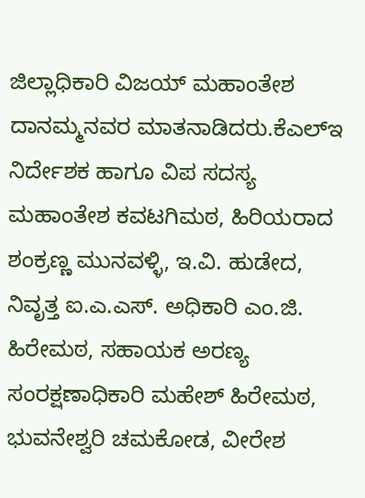ಜಿಲ್ಲಾಧಿಕಾರಿ ವಿಜಯ್ ಮಹಾಂತೇಶ ದಾನಮ್ಮನವರ ಮಾತನಾಡಿದರು.ಕೆಎಲ್ಇ ನಿರ್ದೇಶಕ ಹಾಗೂ ವಿಪ ಸದಸ್ಯ ಮಹಾಂತೇಶ ಕವಟಗಿಮಠ, ಹಿರಿಯರಾದ ಶಂಕ್ರಣ್ಣ ಮುನವಳ್ಳಿ, ಇ.ವಿ. ಹುಡೇದ, ನಿವೃತ್ತ ಐ.ಎ.ಎಸ್. ಅಧಿಕಾರಿ ಎಂ.ಜಿ. ಹಿರೇಮಠ, ಸಹಾಯಕ ಅರಣ್ಯ ಸಂರಕ್ಷಣಾಧಿಕಾರಿ ಮಹೇಶ್ ಹಿರೇಮಠ, ಭುವನೇಶ್ವರಿ ಚಮಕೋಡ, ವೀರೇಶ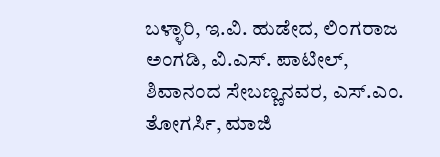ಬಳ್ಳಾರಿ, ಇ.ವಿ. ಹುಡೇದ, ಲಿಂಗರಾಜ ಅಂಗಡಿ, ವಿ.ಎಸ್. ಪಾಟೀಲ್, ಶಿವಾನಂದ ಸೇಬಣ್ಣನವರ, ಎಸ್.ಎಂ. ತೋಗರ್ಸಿ, ಮಾಜಿ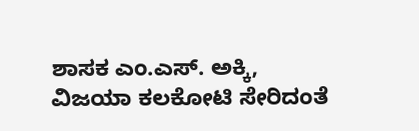ಶಾಸಕ ಎಂ.ಎಸ್. ಅಕ್ಕಿ, ವಿಜಯಾ ಕಲಕೋಟಿ ಸೇರಿದಂತೆ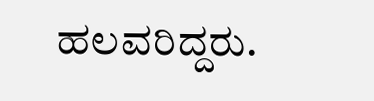ಹಲವರಿದ್ದರು.